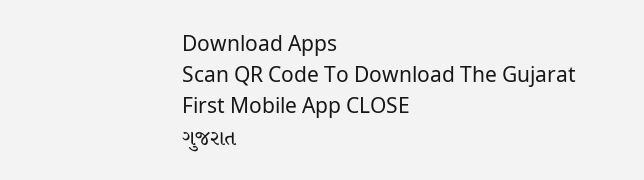Download Apps
Scan QR Code To Download The Gujarat First Mobile App CLOSE
ગુજરાત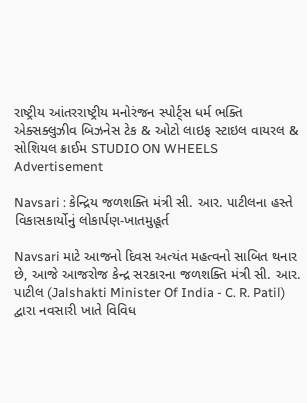રાષ્ટ્રીય આંતરરાષ્ટ્રીય મનોરંજન સ્પોર્ટ્સ ધર્મ ભક્તિ એક્સક્લુઝીવ બિઝનેસ ટેક & ઓટો લાઇફ સ્ટાઇલ વાયરલ & સોશિયલ ક્રાઈમ STUDIO ON WHEELS
Advertisement

Navsari : કેન્દ્રિય જળશક્તિ મંત્રી સી. આર. પાટીલના હસ્તે વિકાસકાર્યોનું લોકાર્પણ-ખાતમુહૂર્ત

Navsari માટે આજનો દિવસ અત્યંત મહત્વનો સાબિત થનાર છે, આજે આજરોજ કેન્દ્ર સરકારના જળશક્તિ મંત્રી સી. આર. પાટીલ (Jalshakti Minister Of India - C. R. Patil) દ્વારા નવસારી ખાતે વિવિધ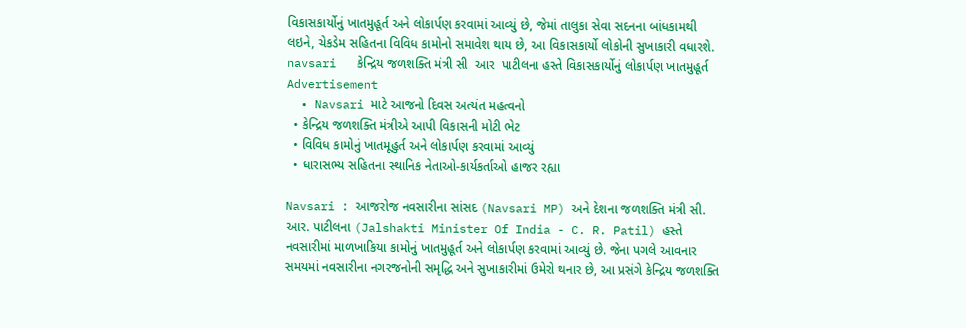વિકાસકાર્યોનું ખાતમુહૂર્ત અને લોકાર્પણ કરવામાં આવ્યું છે, જેમાં તાલુકા સેવા સદનના બાંધકામથી લઇને, ચેકડેમ સહિતના વિવિધ કામોનો સમાવેશ થાય છે, આ વિકાસકાર્યો લોકોની સુખાકારી વધારશે.
navsari   કેન્દ્રિય જળશક્તિ મંત્રી સી  આર  પાટીલના હસ્તે વિકાસકાર્યોનું લોકાર્પણ ખાતમુહૂર્ત
Advertisement
  • Navsari માટે આજનો દિવસ અત્યંત મહત્વનો
  • કેન્દ્રિય જળશક્તિ મંત્રીએ આપી વિકાસની મોટી ભેટ
  • વિવિધ કામોનું ખાતમૂહુર્ત અને લોકાર્પણ કરવામાં આવ્યું
  • ધારાસભ્ય સહિતના સ્થાનિક નેતાઓ-કાર્યકર્તાઓ હાજર રહ્યા

Navsari : આજરોજ નવસારીના સાંસદ (Navsari MP) અને દેશના જળશક્તિ મંત્રી સી. આર. પાટીલના (Jalshakti Minister Of India - C. R. Patil) હસ્તે નવસારીમાં માળખાકિયા કામોનું ખાતમુહૂર્ત અને લોકાર્પણ કરવામાં આવ્યું છે. જેના પગલે આવનાર સમયમાં નવસારીના નગરજનોની સમૃદ્ધિ અને સુખાકારીમાં ઉમેરો થનાર છે, આ પ્રસંગે કેન્દ્રિય જળશક્તિ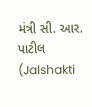મંત્રી સી. આર. પાટીલ (Jalshakti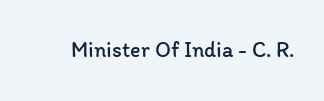Minister Of India - C. R.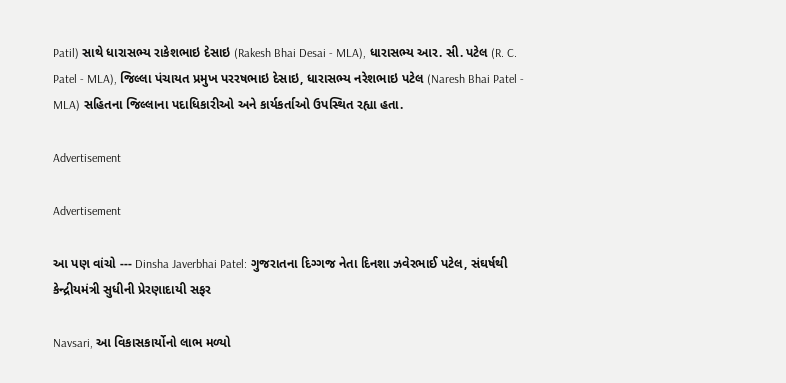Patil) સાથે ધારાસભ્ય રાકેશભાઇ દેસાઇ (Rakesh Bhai Desai - MLA), ધારાસભ્ય આર. સી. પટેલ (R. C. Patel - MLA), જિલ્લા પંચાયત પ્રમુખ પરરષભાઇ દેસાઇ, ધારાસભ્ય નરેશભાઇ પટેલ (Naresh Bhai Patel - MLA) સહિતના જિલ્લાના પદાધિકારીઓ અને કાર્યકર્તાઓ ઉપસ્થિત રહ્યા હતા.

Advertisement

Advertisement

આ પણ વાંચો --- Dinsha Javerbhai Patel: ગુજરાતના દિગ્ગજ નેતા દિનશા ઝવેરભાઈ પટેલ, સંઘર્ષથી કેન્દ્રીયમંત્રી સુધીની પ્રેરણાદાયી સફર

Navsari, આ વિકાસકાર્યોનો લાભ મળ્યો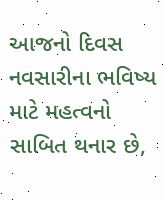આજનો દિવસ નવસારીના ભવિષ્ય માટે મહત્વનો સાબિત થનાર છે,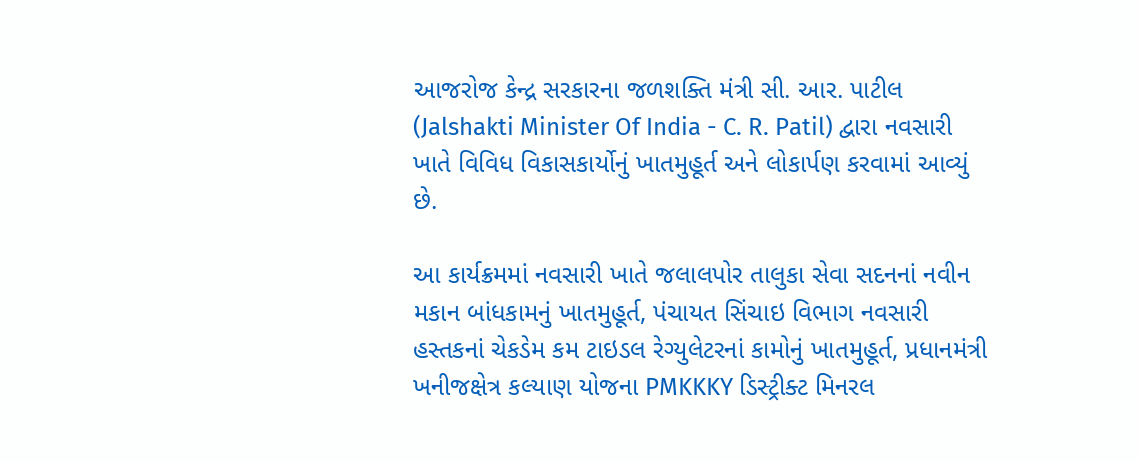આજરોજ કેન્દ્ર સરકારના જળશક્તિ મંત્રી સી. આર. પાટીલ (Jalshakti Minister Of India - C. R. Patil) દ્વારા નવસારી ખાતે વિવિધ વિકાસકાર્યોનું ખાતમુહૂર્ત અને લોકાર્પણ કરવામાં આવ્યું છે.

આ કાર્યક્રમમાં નવસારી ખાતે જલાલપોર તાલુકા સેવા સદનનાં નવીન મકાન બાંધકામનું ખાતમુહૂર્ત, પંચાયત સિંચાઇ વિભાગ નવસારી હસ્તકનાં ચેકડેમ કમ ટાઇડલ રેગ્યુલેટરનાં કામોનું ખાતમુહૂર્ત, પ્રધાનમંત્રી ખનીજક્ષેત્ર કલ્યાણ યોજના PMKKKY ડિસ્ટ્રીક્ટ મિનરલ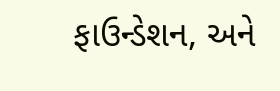ફાઉન્ડેશન, અને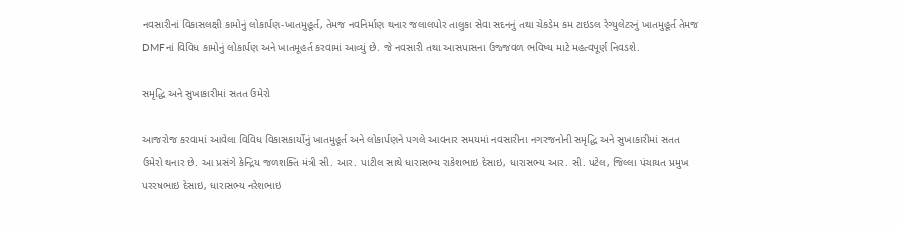નવસારીનાં વિકાસલક્ષી કામોનું લોકાર્પણ-ખાતમુહૂર્ત, તેમજ નવનિર્માણ થનાર જલાલપોર તાલુકા સેવા સદનનું તથા ચેકડેમ કમ ટાઇડલ રેગ્યુલેટરનું ખાતમુહૂર્ત તેમજ DMFનાં વિવિધ કામોનું લોકાર્પણ અને ખાતમૂહર્ત કરવામાં આવ્યું છે. જે નવસારી તથા આસપાસના ઉજ્જવળ ભવિષ્ય માટે મહત્વપૂર્ણ નિવડશે.

સમૃદ્ધિ અને સુખાકારીમાં સતત ઉમેરો

આજરોજ કરવામાં આવેલા વિવિધ વિકાસકાર્યોનું ખાતમુહૂર્ત અને લોકાર્પણને પગલે આવનાર સમયમાં નવસારીના નગરજનોની સમૃદ્ધિ અને સુખાકારીમાં સતત ઉમેરો થનાર છે. આ પ્રસંગે કેન્દ્રિય જળશક્તિ મંત્રી સી. આર. પાટીલ સાથે ધારાસભ્ય રાકેશભાઇ દેસાઇ, ધારાસભ્ય આર. સી. પટેલ, જિલ્લા પંચાયત પ્રમુખ પરરષભાઇ દેસાઇ, ધારાસભ્ય નરેશભાઇ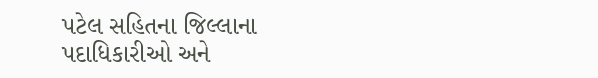પટેલ સહિતના જિલ્લાના પદાધિકારીઓ અને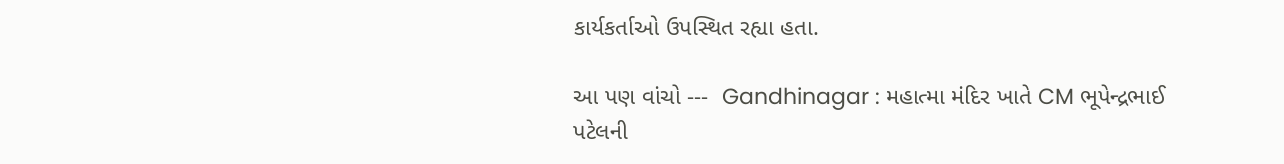કાર્યકર્તાઓ ઉપસ્થિત રહ્યા હતા.

આ પણ વાંચો ---  Gandhinagar : મહાત્મા મંદિર ખાતે CM ભૂપેન્દ્રભાઈ પટેલની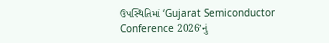ઉપસ્થિતિમાં ‘Gujarat Semiconductor Conference 2026’નું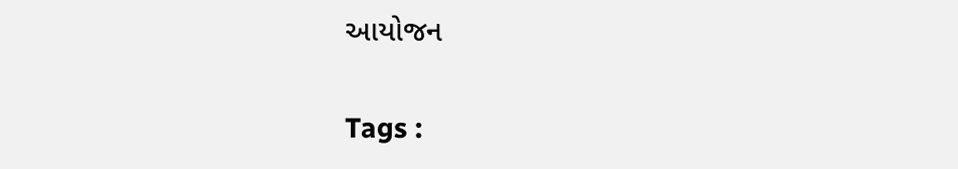આયોજન

Tags :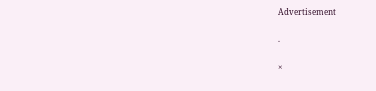Advertisement

.

×